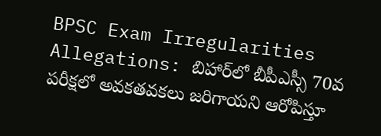BPSC Exam Irregularities Allegations: బిహార్‌లో బీపీఎస్సీ 70వ పరీక్షలో అవకతవకలు జరిగాయని ఆరోపిస్తూ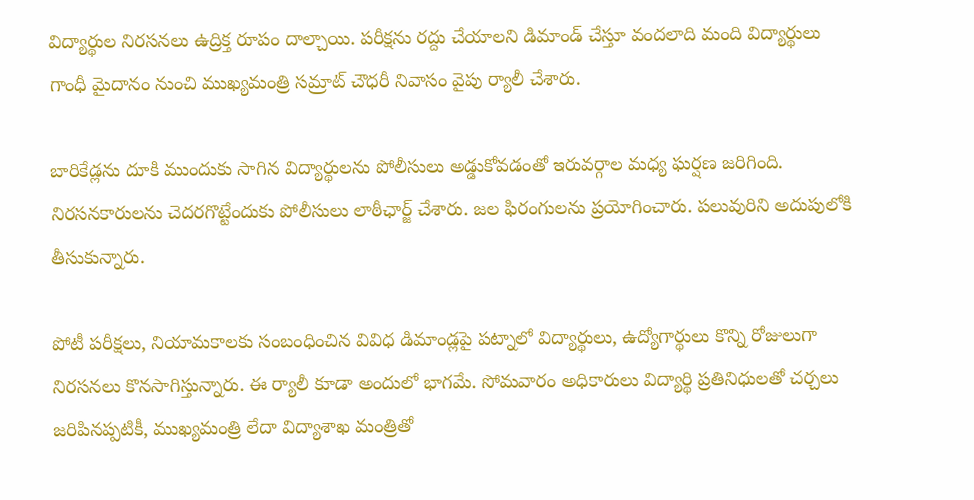విద్యార్థుల నిరసనలు ఉద్రిక్త రూపం దాల్చాయి. పరీక్షను రద్దు చేయాలని డిమాండ్ చేస్తూ వందలాది మంది విద్యార్థులు గాంధీ మైదానం నుంచి ముఖ్యమంత్రి సమ్రాట్ చౌధరీ నివాసం వైపు ర్యాలీ చేశారు.

బారికేడ్లను దూకి ముందుకు సాగిన విద్యార్థులను పోలీసులు అడ్డుకోవడంతో ఇరువర్గాల మధ్య ఘర్షణ జరిగింది. నిరసనకారులను చెదరగొట్టేందుకు పోలీసులు లాఠీఛార్జ్ చేశారు. జల ఫిరంగులను ప్రయోగించారు. పలువురిని అదుపులోకి తీసుకున్నారు.

పోటీ పరీక్షలు, నియామకాలకు సంబంధించిన వివిధ డిమాండ్లపై పట్నాలో విద్యార్థులు, ఉద్యోగార్థులు కొన్ని రోజులుగా నిరసనలు కొనసాగిస్తున్నారు. ఈ ర్యాలీ కూడా అందులో భాగమే. సోమవారం అధికారులు విద్యార్థి ప్రతినిధులతో చర్చలు జరిపినప్పటికీ, ముఖ్యమంత్రి లేదా విద్యాశాఖ మంత్రితో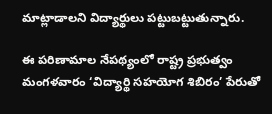మాట్లాడాలని విద్యార్థులు పట్టుబట్టుతున్నారు.

ఈ పరిణామాల నేపథ్యంలో రాష్ట్ర ప్రభుత్వం మంగళవారం ‘విద్యార్థి సహయోగ శిబిరం’ పేరుతో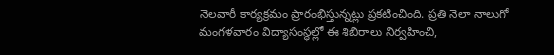నెలవారీ కార్యక్రమం ప్రారంభిస్తున్నట్లు ప్రకటించింది. ప్రతి నెలా నాలుగో మంగళవారం విద్యాసంస్థల్లో ఈ శిబిరాలు నిర్వహించి,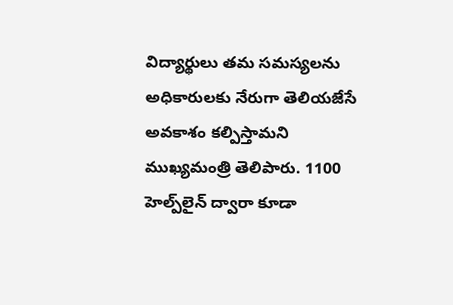విద్యార్థులు తమ సమస్యలను అధికారులకు నేరుగా తెలియజేసే అవకాశం కల్పిస్తామని ముఖ్యమంత్రి తెలిపారు. 1100 హెల్ప్‌లైన్ ద్వారా కూడా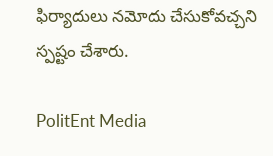ఫిర్యాదులు నమోదు చేసుకోవచ్చని స్పష్టం చేశారు.

PolitEnt Media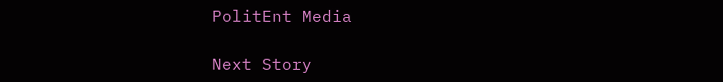PolitEnt Media

Next Story